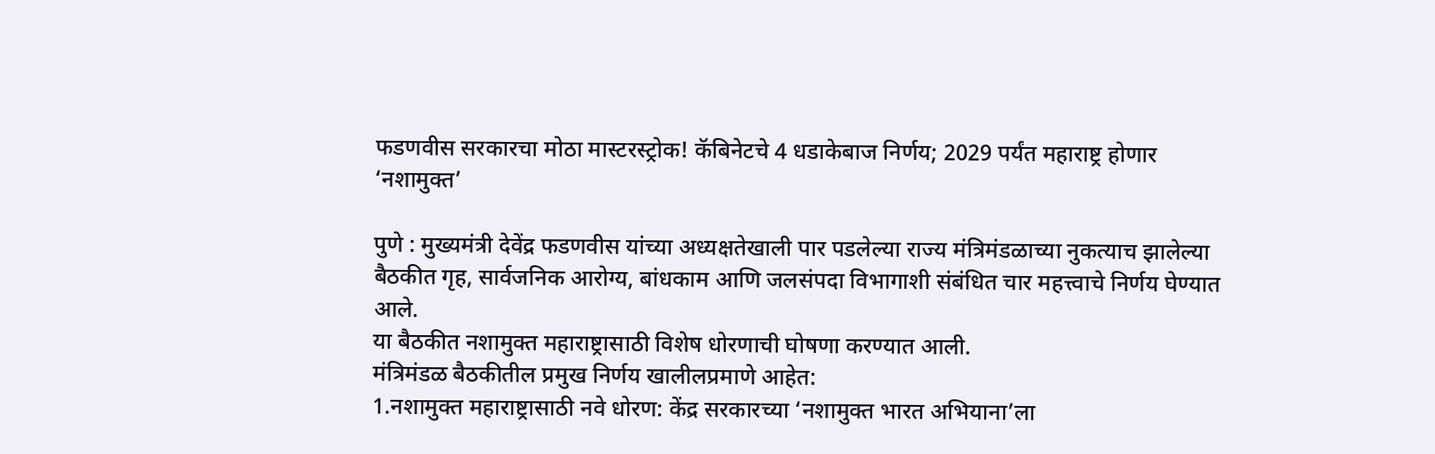फडणवीस सरकारचा मोठा मास्टरस्ट्रोक! कॅबिनेटचे 4 धडाकेबाज निर्णय; 2029 पर्यंत महाराष्ट्र होणार ‘नशामुक्त’

पुणे : मुख्यमंत्री देवेंद्र फडणवीस यांच्या अध्यक्षतेखाली पार पडलेल्या राज्य मंत्रिमंडळाच्या नुकत्याच झालेल्या बैठकीत गृह, सार्वजनिक आरोग्य, बांधकाम आणि जलसंपदा विभागाशी संबंधित चार महत्त्वाचे निर्णय घेण्यात आले.
या बैठकीत नशामुक्त महाराष्ट्रासाठी विशेष धोरणाची घोषणा करण्यात आली.
मंत्रिमंडळ बैठकीतील प्रमुख निर्णय खालीलप्रमाणे आहेत:
1.नशामुक्त महाराष्ट्रासाठी नवे धोरण: केंद्र सरकारच्या ‘नशामुक्त भारत अभियाना’ला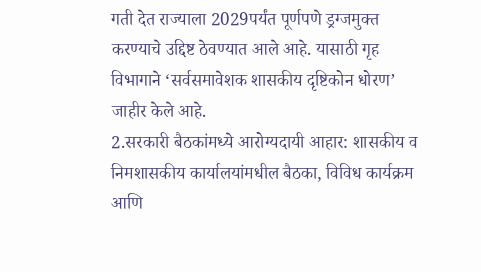गती देत राज्याला 2029पर्यंत पूर्णपणे ड्रग्जमुक्त करण्याचे उद्दिष्ट ठेवण्यात आले आहे. यासाठी गृह विभागाने ‘सर्वसमावेशक शासकीय दृष्टिकोन धोरण’ जाहीर केले आहे.
2.सरकारी बैठकांमध्ये आरोग्यदायी आहार: शासकीय व निमशासकीय कार्यालयांमधील बैठका, विविध कार्यक्रम आणि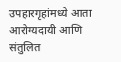उपहारगृहांमध्ये आता आरोग्यदायी आणि संतुलित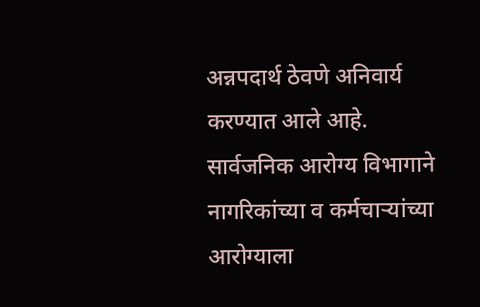अन्नपदार्थ ठेवणे अनिवार्य करण्यात आले आहे. सार्वजनिक आरोग्य विभागाने नागरिकांच्या व कर्मचाऱ्यांच्या आरोग्याला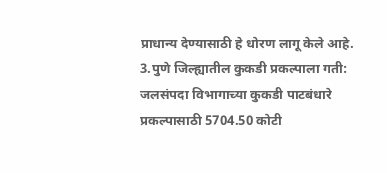प्राधान्य देण्यासाठी हे धोरण लागू केले आहे.
3.पुणे जिल्ह्यातील कुकडी प्रकल्पाला गती: जलसंपदा विभागाच्या कुकडी पाटबंधारे प्रकल्पासाठी 5704.50 कोटी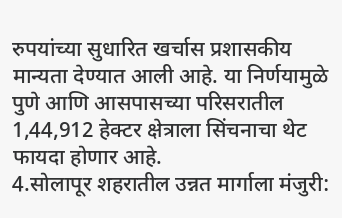रुपयांच्या सुधारित खर्चास प्रशासकीय मान्यता देण्यात आली आहे. या निर्णयामुळे पुणे आणि आसपासच्या परिसरातील 1,44,912 हेक्टर क्षेत्राला सिंचनाचा थेट फायदा होणार आहे.
4.सोलापूर शहरातील उन्नत मार्गाला मंजुरी: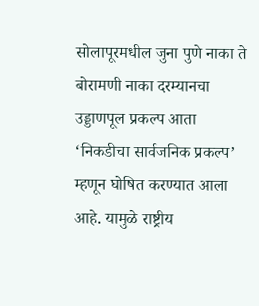सोलापूरमधील जुना पुणे नाका ते बोरामणी नाका दरम्यानचा उड्डाणपूल प्रकल्प आता ‘निकडीचा सार्वजनिक प्रकल्प’ म्हणून घोषित करण्यात आला आहे. यामुळे राष्ट्रीय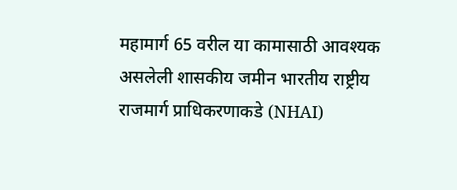महामार्ग 65 वरील या कामासाठी आवश्यक असलेली शासकीय जमीन भारतीय राष्ट्रीय राजमार्ग प्राधिकरणाकडे (NHAI)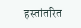हस्तांतरित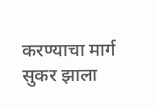करण्याचा मार्ग सुकर झाला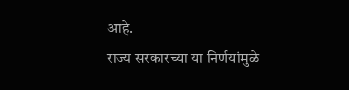आहे.
राज्य सरकारच्या या निर्णयांमुळे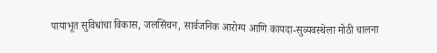पायाभूत सुविधांचा विकास, जलसिंचन, सार्वजनिक आरोग्य आणि कायदा-सुव्यवस्थेला मोठी चालना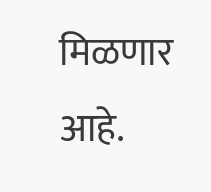मिळणार आहे.